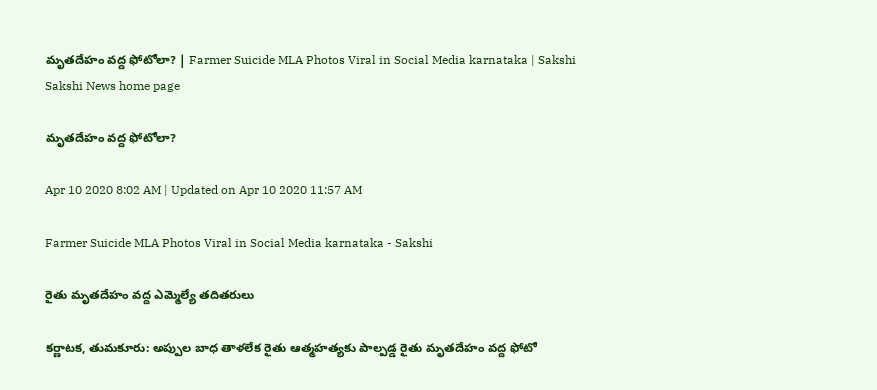మృతదేహం వద్ద ఫోటోలా? | Farmer Suicide MLA Photos Viral in Social Media karnataka | Sakshi
Sakshi News home page

మృతదేహం వద్ద ఫోటోలా?

Apr 10 2020 8:02 AM | Updated on Apr 10 2020 11:57 AM

Farmer Suicide MLA Photos Viral in Social Media karnataka - Sakshi

రైతు మృతదేహం వద్ద ఎమ్మెల్యే తదితరులు

కర్ణాటక, తుమకూరు: అప్పుల బాధ తాళలేక రైతు ఆత్మహత్యకు పాల్పడ్డ రైతు మృతదేహం వద్ద ఫోటో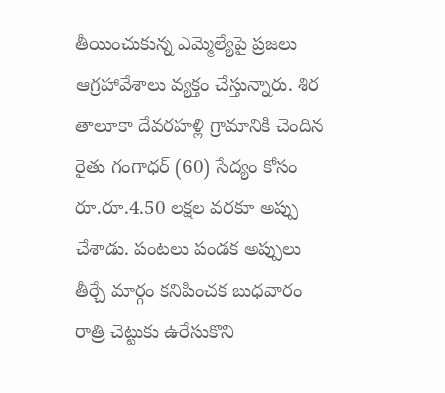తీయించుకున్న ఎమ్మెల్యేపై ప్రజలు ఆగ్రహావేశాలు వ్యక్తం చేస్తున్నారు. శిర తాలూకా దేవరహళ్లి గ్రామానికి చెందిన రైతు గంగాధర్‌ (60) సేద్యం కోసం రూ.రూ.4.50 లక్షల వరకూ అప్పు చేశాడు. పంటలు పండక అప్పులు తీర్చే మార్గం కనిపించక బుధవారం రాత్రి చెట్టుకు ఉరేసుకొని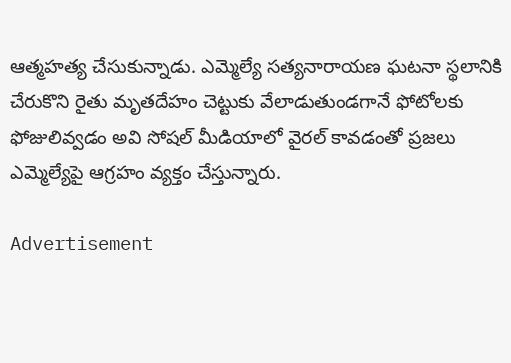ఆత్మహత్య చేసుకున్నాడు. ఎమ్మెల్యే సత్యనారాయణ ఘటనా స్థలానికి చేరుకొని రైతు మృతదేహం చెట్టుకు వేలాడుతుండగానే ఫోటోలకు ఫోజులివ్వడం అవి సోషల్‌ మీడియాలో వైరల్‌ కావడంతో ప్రజలు ఎమ్మెల్యేపై ఆగ్రహం వ్యక్తం చేస్తున్నారు.

Advertisement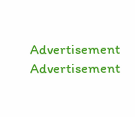Advertisement
Advertisement